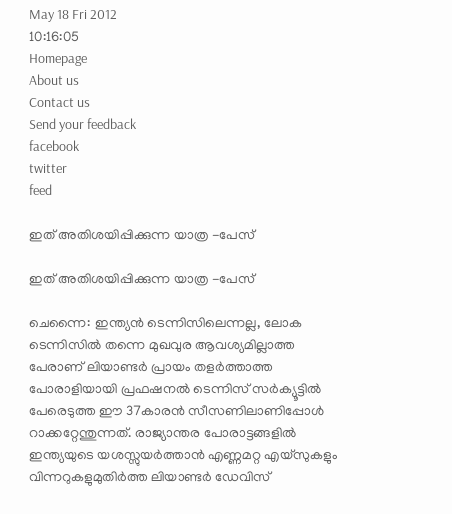May 18 Fri 2012
10:16:05
Homepage
About us
Contact us
Send your feedback
facebook
twitter
feed

ഇത് അതിശയിപ്പിക്കുന്ന യാത്ര -പേസ്

ഇത് അതിശയിപ്പിക്കുന്ന യാത്ര -പേസ്

ചെന്നൈ: ഇന്ത്യന്‍ ടെന്നിസിലെന്നല്ല, ലോക ടെന്നിസില്‍ തന്നെ മുഖവുര ആവശ്യമില്ലാത്ത പേരാണ് ലിയാണ്ടര്‍ പ്രായം തളര്‍ത്താത്ത പോരാളിയായി പ്രഫഷനല്‍ ടെന്നിസ് സര്‍ക്യൂട്ടില്‍ പേരെടുത്ത ഈ 37കാരന്‍ സീസണിലാണിപ്പോള്‍ റാക്കറ്റേന്തുന്നത്. രാജ്യാന്തര പോരാട്ടങ്ങളില്‍ ഇന്ത്യയുടെ യശസ്സുയര്‍ത്താന്‍ എണ്ണമറ്റ എയ്‌സുകളും വിന്നറുകളുമുതിര്‍ത്ത ലിയാണ്ടര്‍ ഡേവിസ്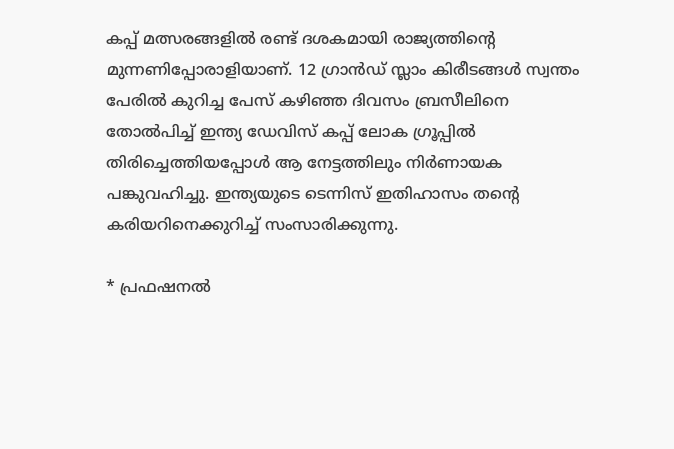കപ്പ് മത്സരങ്ങളില്‍ രണ്ട് ദശകമായി രാജ്യത്തിന്റെ മുന്നണിപ്പോരാളിയാണ്. 12 ഗ്രാന്‍ഡ് സ്ലാം കിരീടങ്ങള്‍ സ്വന്തം പേരില്‍ കുറിച്ച പേസ് കഴിഞ്ഞ ദിവസം ബ്രസീലിനെ തോല്‍പിച്ച് ഇന്ത്യ ഡേവിസ് കപ്പ് ലോക ഗ്രൂപ്പില്‍ തിരിച്ചെത്തിയപ്പോള്‍ ആ നേട്ടത്തിലും നിര്‍ണായക പങ്കുവഹിച്ചു. ഇന്ത്യയുടെ ടെന്നിസ് ഇതിഹാസം തന്റെ കരിയറിനെക്കുറിച്ച് സംസാരിക്കുന്നു.

* പ്രഫഷനല്‍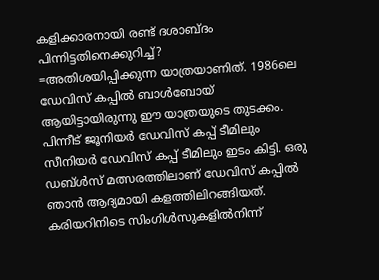കളിക്കാരനായി രണ്ട് ദശാബ്ദം പിന്നിട്ടതിനെക്കുറിച്ച്?
=അതിശയിപ്പിക്കുന്ന യാത്രയാണിത്. 1986ലെ ഡേവിസ് കപ്പില്‍ ബാള്‍ബോയ് ആയിട്ടായിരുന്നു ഈ യാത്രയുടെ തുടക്കം. പിന്നീട് ജൂനിയര്‍ ഡേവിസ് കപ്പ് ടീമിലും സീനിയര്‍ ഡേവിസ് കപ്പ് ടീമിലും ഇടം കിട്ടി. ഒരു ഡബ്ള്‍സ് മത്സരത്തിലാണ് ഡേവിസ് കപ്പില്‍ ഞാന്‍ ആദ്യമായി കളത്തിലിറങ്ങിയത്. കരിയറിനിടെ സിംഗിള്‍സുകളില്‍നിന്ന്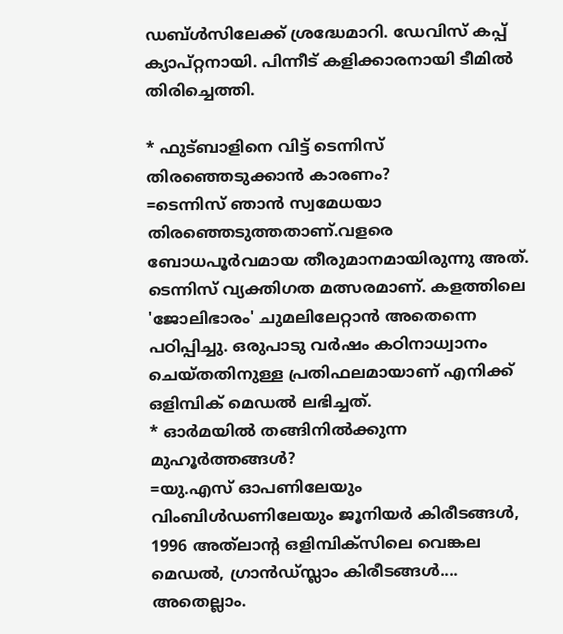ഡബ്ള്‍സിലേക്ക് ശ്രദ്ധേമാറി. ഡേവിസ് കപ്പ് ക്യാപ്റ്റനായി. പിന്നീട് കളിക്കാരനായി ടീമില്‍ തിരിച്ചെത്തി.

* ഫുട്ബാളിനെ വിട്ട് ടെന്നിസ് തിരഞ്ഞെടുക്കാന്‍ കാരണം?
=ടെന്നിസ് ഞാന്‍ സ്വമേധയാ തിരഞ്ഞെടുത്തതാണ്.വളരെ ബോധപൂര്‍വമായ തീരുമാനമായിരുന്നു അത്. ടെന്നിസ് വ്യക്തിഗത മത്സരമാണ്. കളത്തിലെ 'ജോലിഭാരം' ചുമലിലേറ്റാന്‍ അതെന്നെ പഠിപ്പിച്ചു. ഒരുപാടു വര്‍ഷം കഠിനാധ്വാനം ചെയ്തതിനുള്ള പ്രതിഫലമായാണ് എനിക്ക് ഒളിമ്പിക് മെഡല്‍ ലഭിച്ചത്.
* ഓര്‍മയില്‍ തങ്ങിനില്‍ക്കുന്ന മുഹൂര്‍ത്തങ്ങള്‍?
=യു.എസ് ഓപണിലേയും വിംബിള്‍ഡണിലേയും ജൂനിയര്‍ കിരീടങ്ങള്‍, 1996 അത്‌ലാന്റ ഒളിമ്പിക്‌സിലെ വെങ്കല മെഡല്‍, ഗ്രാന്‍ഡ്സ്ലാം കിരീടങ്ങള്‍.... അതെല്ലാം.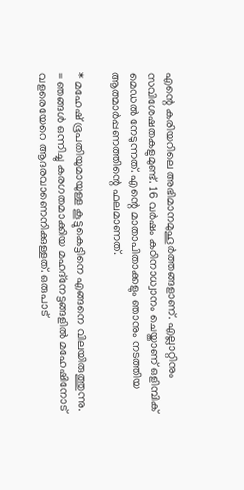എന്റെ കരിയറിലെ അഭിമാനമുഹൂര്‍ത്തങ്ങളാണ്. എല്ലാറ്റിനും സവിശേഷതകളുമുണ്ട്. 16 വര്‍ഷം കഠിനാധ്വാനം ചെയ്താണ് ഒളിമ്പിക് മെഡല്‍ നേടുന്നത്. എന്റെ മാതാപിതാക്കളും ഞാനും നടത്തിയ ആത്മാര്‍പ്പണത്തിന്റെ ഫലമാണത്.

* മഹേഷ് ഭൂപതിയുമായുള്ള കൂട്ടുകെട്ടിനെ എങ്ങനെ വിലയിരുത്തുന്നു.
= ഞങ്ങള്‍ ഒന്നിച്ചു കരഗതമാക്കിയ മഹദ്‌നേട്ടങ്ങളില്‍ മഹേഷിനോട് വളരെയേറെ ആദരവാണെനിക്കുള്ളത്. ഒരുപാട്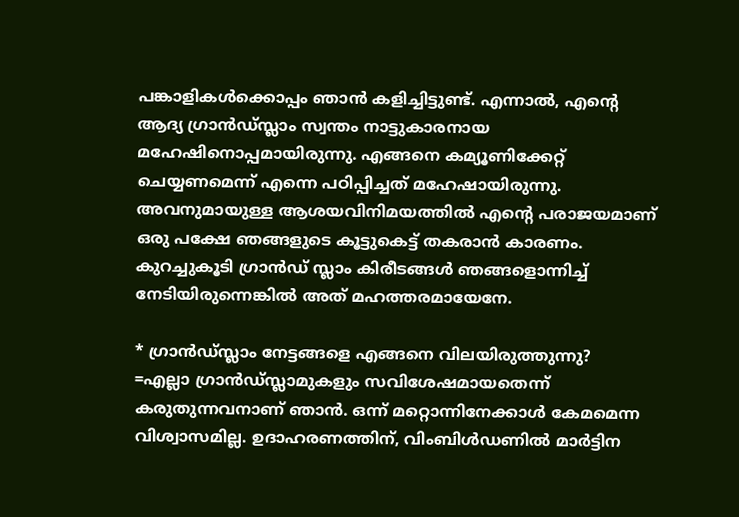പങ്കാളികള്‍ക്കൊപ്പം ഞാന്‍ കളിച്ചിട്ടുണ്ട്. എന്നാല്‍, എന്റെ ആദ്യ ഗ്രാന്‍ഡ്സ്ലാം സ്വന്തം നാട്ടുകാരനായ മഹേഷിനൊപ്പമായിരുന്നു. എങ്ങനെ കമ്യൂണിക്കേറ്റ് ചെയ്യണമെന്ന് എന്നെ പഠിപ്പിച്ചത് മഹേഷായിരുന്നു. അവനുമായുള്ള ആശയവിനിമയത്തില്‍ എന്റെ പരാജയമാണ് ഒരു പക്ഷേ ഞങ്ങളുടെ കൂട്ടുകെട്ട് തകരാന്‍ കാരണം. കുറച്ചുകൂടി ഗ്രാന്‍ഡ് സ്ലാം കിരീടങ്ങള്‍ ഞങ്ങളൊന്നിച്ച് നേടിയിരുന്നെങ്കില്‍ അത് മഹത്തരമായേനേ.

* ഗ്രാന്‍ഡ്സ്ലാം നേട്ടങ്ങളെ എങ്ങനെ വിലയിരുത്തുന്നു?
=എല്ലാ ഗ്രാന്‍ഡ്സ്ലാമുകളും സവിശേഷമായതെന്ന് കരുതുന്നവനാണ് ഞാന്‍. ഒന്ന് മറ്റൊന്നിനേക്കാള്‍ കേമമെന്ന വിശ്വാസമില്ല. ഉദാഹരണത്തിന്, വിംബിള്‍ഡണില്‍ മാര്‍ട്ടിന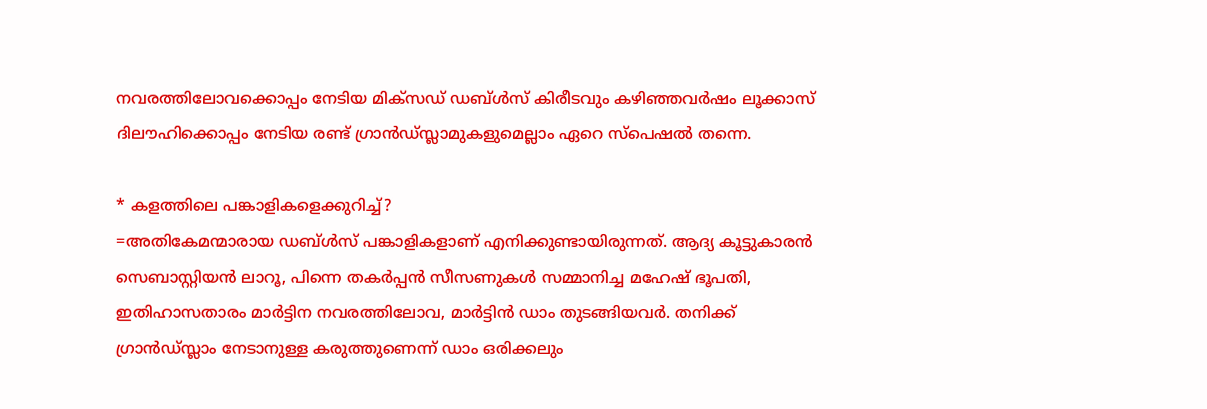നവരത്തിലോവക്കൊപ്പം നേടിയ മിക്‌സഡ് ഡബ്ള്‍സ് കിരീടവും കഴിഞ്ഞവര്‍ഷം ലൂക്കാസ് ദിലൗഹിക്കൊപ്പം നേടിയ രണ്ട് ഗ്രാന്‍ഡ്സ്ലാമുകളുമെല്ലാം ഏറെ സ്‌പെഷല്‍ തന്നെ.

* കളത്തിലെ പങ്കാളികളെക്കുറിച്ച്?
=അതികേമന്മാരായ ഡബ്ള്‍സ് പങ്കാളികളാണ് എനിക്കുണ്ടായിരുന്നത്. ആദ്യ കൂട്ടുകാരന്‍ സെബാസ്റ്റിയന്‍ ലാറൂ, പിന്നെ തകര്‍പ്പന്‍ സീസണുകള്‍ സമ്മാനിച്ച മഹേഷ് ഭൂപതി, ഇതിഹാസതാരം മാര്‍ട്ടിന നവരത്തിലോവ, മാര്‍ട്ടിന്‍ ഡാം തുടങ്ങിയവര്‍. തനിക്ക് ഗ്രാന്‍ഡ്സ്ലാം നേടാനുള്ള കരുത്തുണെന്ന് ഡാം ഒരിക്കലും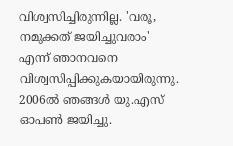വിശ്വസിച്ചിരുന്നില്ല. 'വരൂ, നമുക്കത് ജയിച്ചുവരാം' എന്ന് ഞാനവനെ വിശ്വസിപ്പിക്കുകയായിരുന്നു. 2006ല്‍ ഞങ്ങള്‍ യു.എസ് ഓപണ്‍ ജയിച്ചു.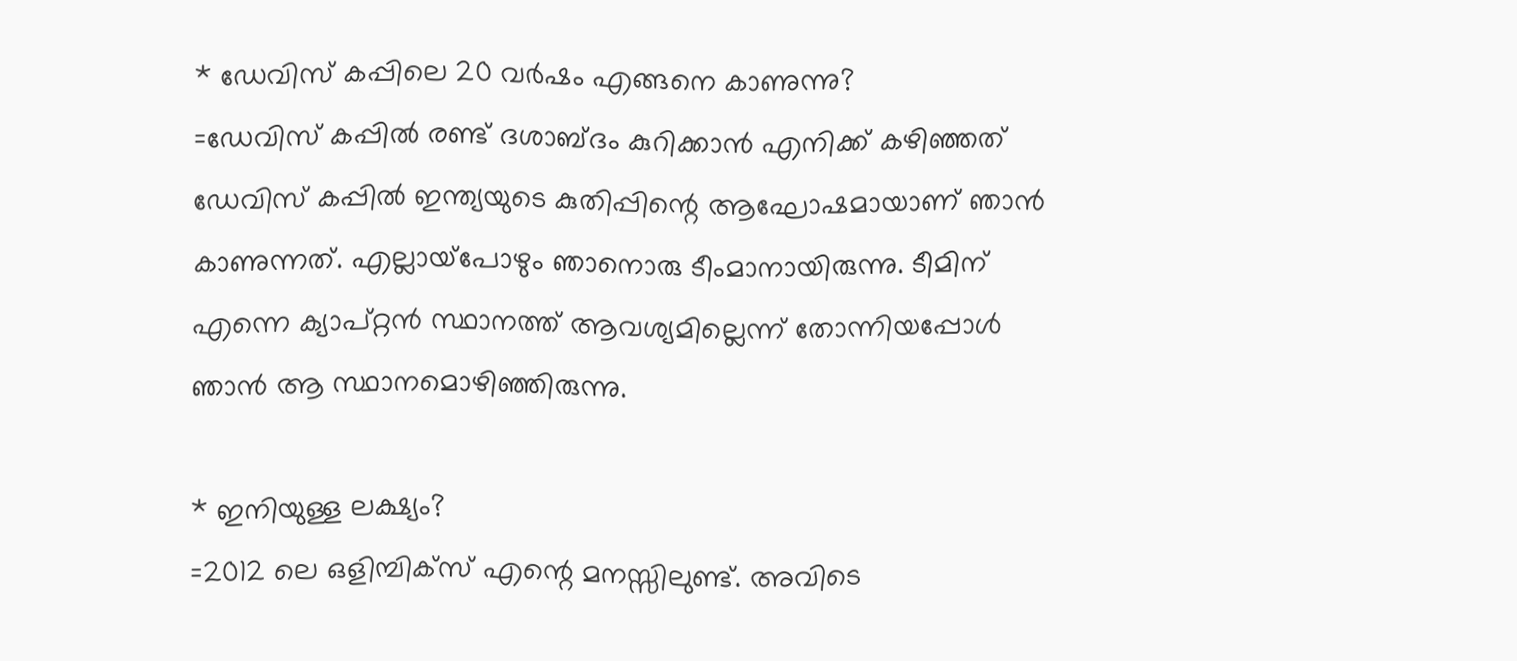* ഡേവിസ് കപ്പിലെ 20 വര്‍ഷം എങ്ങനെ കാണുന്നു?
=ഡേവിസ് കപ്പില്‍ രണ്ട് ദശാബ്ദം കുറിക്കാന്‍ എനിക്ക് കഴിഞ്ഞത് ഡേവിസ് കപ്പില്‍ ഇന്ത്യയുടെ കുതിപ്പിന്റെ ആഘോഷമായാണ് ഞാന്‍ കാണുന്നത്. എല്ലായ്‌പോഴും ഞാനൊരു ടീംമാനായിരുന്നു. ടീമിന് എന്നെ ക്യാപ്റ്റന്‍ സ്ഥാനത്ത് ആവശ്യമില്ലെന്ന് തോന്നിയപ്പോള്‍ ഞാന്‍ ആ സ്ഥാനമൊഴിഞ്ഞിരുന്നു.

* ഇനിയുള്ള ലക്ഷ്യം?
=2012 ലെ ഒളിമ്പിക്‌സ് എന്റെ മനസ്സിലുണ്ട്. അവിടെ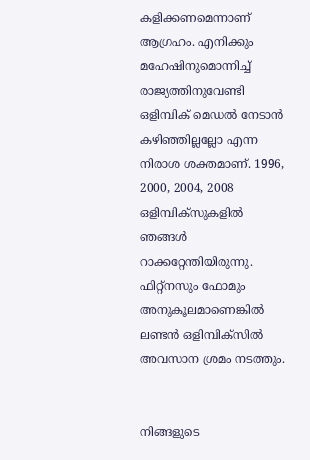കളിക്കണമെന്നാണ് ആഗ്രഹം. എനിക്കും മഹേഷിനുമൊന്നിച്ച് രാജ്യത്തിനുവേണ്ടി ഒളിമ്പിക് മെഡല്‍ നേടാന്‍ കഴിഞ്ഞില്ലല്ലോ എന്ന നിരാശ ശക്തമാണ്. 1996, 2000, 2004, 2008 ഒളിമ്പിക്‌സുകളില്‍ ഞങ്ങള്‍ റാക്കറ്റേന്തിയിരുന്നു. ഫിറ്റ്‌നസും ഫോമും അനുകൂലമാണെങ്കില്‍ ലണ്ടന്‍ ഒളിമ്പിക്‌സില്‍ അവസാന ശ്രമം നടത്തും.


നിങ്ങളുടെ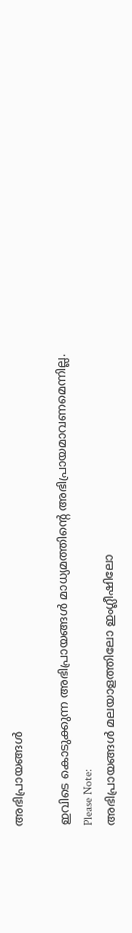അഭിപ്രായങ്ങള്‍

ഇവിടെ കൊടുക്കുന്ന അഭിപ്രായങ്ങള്‍ മാധ്യമത്തിന്റെ അഭിപ്രായമാവണമെന്നില്ല.
Please Note:
അഭിപ്രായങ്ങള്‍ മലയാളത്തിലോ ഇംഗ്ലീഷിലോ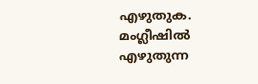എഴുതുക. മംഗ്ലീഷില്‍ എഴുതുന്ന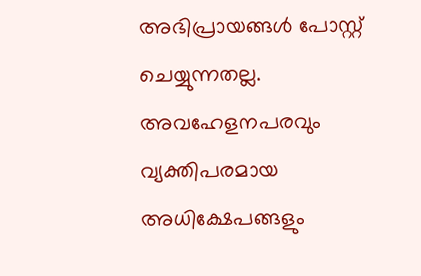അഭിപ്രായങ്ങള്‍ പോസ്റ്റ് ചെയ്യുന്നതല്ല. അവഹേളനപരവും വ്യക്തിപരമായ അധിക്ഷേപങ്ങളും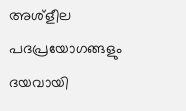അശ്ളീല പദപ്രയോഗങ്ങളും ദയവായി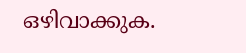ഒഴിവാക്കുക.